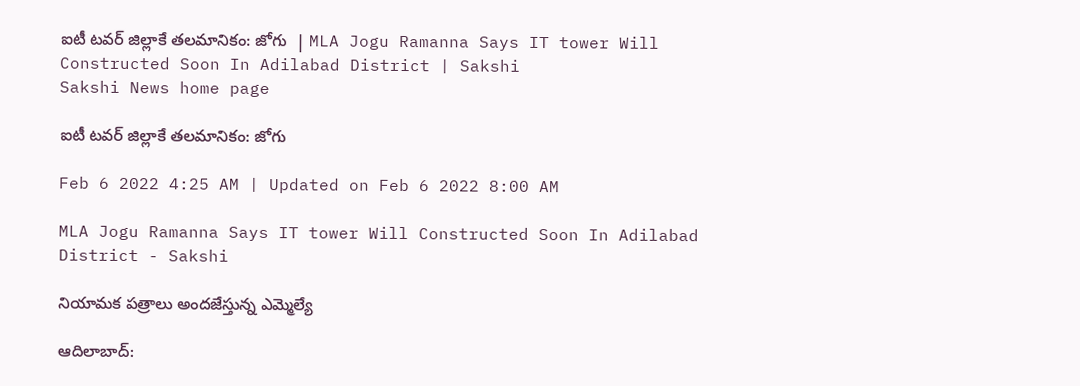ఐటీ టవర్‌ జిల్లాకే తలమానికం: జోగు  | MLA Jogu Ramanna Says IT tower Will Constructed Soon In Adilabad District | Sakshi
Sakshi News home page

ఐటీ టవర్‌ జిల్లాకే తలమానికం: జోగు

Feb 6 2022 4:25 AM | Updated on Feb 6 2022 8:00 AM

MLA Jogu Ramanna Says IT tower Will Constructed Soon In Adilabad District - Sakshi

నియామక పత్రాలు అందజేస్తున్న ఎమ్మెల్యే

ఆదిలాబాద్‌: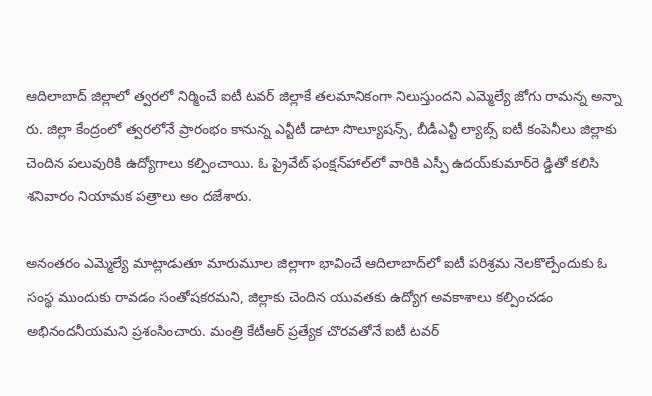ఆదిలాబాద్‌ జిల్లాలో త్వరలో నిర్మించే ఐటీ టవర్‌ జిల్లాకే తలమానికంగా నిలుస్తుందని ఎమ్మెల్యే జోగు రామన్న అన్నా రు. జిల్లా కేంద్రంలో త్వరలోనే ప్రారంభం కానున్న ఎన్టీటీ డాటా సొల్యూషన్స్, బీడీఎన్టీ ల్యాబ్స్‌ ఐటీ కంపెనీలు జిల్లాకు చెందిన పలువురికి ఉద్యోగాలు కల్పించాయి. ఓ ప్రైవేట్‌ ఫంక్షన్‌హాల్‌లో వారికి ఎస్పీ ఉదయ్‌కుమార్‌రె డ్డితో కలిసి శనివారం నియామక పత్రాలు అం దజేశారు.

అనంతరం ఎమ్మెల్యే మాట్లాడుతూ మారుమూల జిల్లాగా భావించే ఆదిలాబాద్‌లో ఐటీ పరిశ్రమ నెలకొల్పేందుకు ఓ సంస్థ ముందుకు రావడం సంతోషకరమని, జిల్లాకు చెందిన యువతకు ఉద్యోగ అవకాశాలు కల్పించడం అభినందనీయమని ప్రశంసించారు. మంత్రి కేటీఆర్‌ ప్రత్యేక చొరవతోనే ఐటీ టవర్‌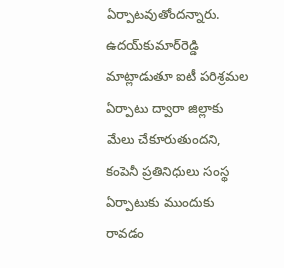ఏర్పాటవుతోందన్నారు. ఉదయ్‌కుమార్‌రెడ్డి మాట్లాడుతూ ఐటీ పరిశ్రమల ఏర్పాటు ద్వారా జిల్లాకు మేలు చేకూరుతుందని, కంపెనీ ప్రతినిధులు సంస్థ ఏర్పాటుకు ముందుకు రావడం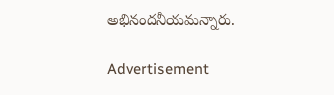అభినందనీయమన్నారు.

Advertisement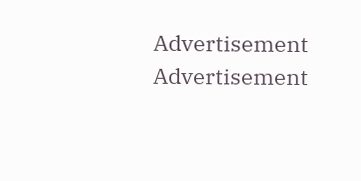Advertisement
Advertisement